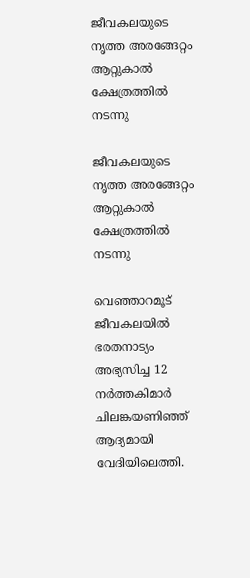ജീവകലയുടെ നൃത്ത അരങ്ങേറ്റം ആറ്റുകാൽ ക്ഷേത്രത്തിൽ നടന്നു

ജീവകലയുടെ നൃത്ത അരങ്ങേറ്റം ആറ്റുകാൽ ക്ഷേത്രത്തിൽ നടന്നു

വെഞ്ഞാറമൂട് ജീവകലയിൽ ഭരതനാട്യം അഭ്യസിച്ച 12 നർത്തകിമാർ ചിലങ്കയണിഞ്ഞ് ആദ്യമായി വേദിയിലെത്തി.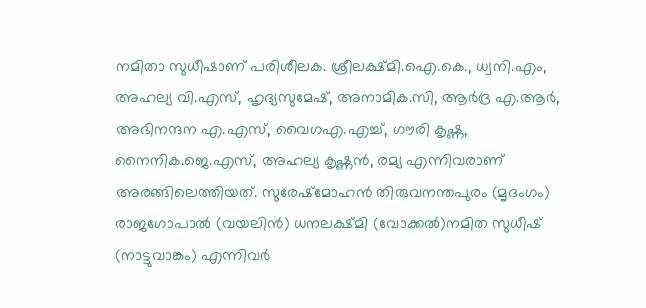നമിതാ സുധീഷാണ് പരിശീലക. ശ്രീലക്ഷ്മി.ഐ.കെ., ധ്വനി.എം, അഹല്യ വി.എസ്, ഹൃദ്യസുമേഷ്, അനാമിക.സി, ആർദ്ര എ.ആർ, അഭിനന്ദന എ.എസ്, വൈഗഎ.എച്ച്, ഗൗരി കൃഷ്ണ, നൈനിക.ജെ.എസ്, അഹല്യ കൃഷ്ണൻ, രമ്യ എന്നിവരാണ് അരങ്ങിലെത്തിയത്. സുരേഷ്മോഹൻ തിരുവനന്തപുരം (മൃദംഗം) രാജഗോപാൽ (വയലിൻ) ധനലക്ഷ്മി (വോക്കൽ)നമിത സുധീഷ് (നാട്ടുവാങ്കം) എന്നിവർ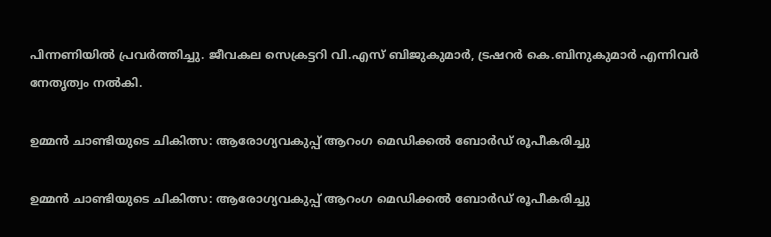പിന്നണിയിൽ പ്രവർത്തിച്ചു. ജീവകല സെക്രട്ടറി വി.എസ് ബിജുകുമാർ, ട്രഷറർ കെ.ബിനുകുമാർ എന്നിവർ നേതൃത്വം നൽകി.

ഉമ്മന്‍ ചാണ്ടിയുടെ ചികിത്സ: ആരോഗ്യവകുപ്പ് ആറംഗ മെഡിക്കല്‍ ബോര്‍ഡ് രൂപീകരിച്ചു

ഉമ്മന്‍ ചാണ്ടിയുടെ ചികിത്സ: ആരോഗ്യവകുപ്പ് ആറംഗ മെഡിക്കല്‍ ബോര്‍ഡ് രൂപീകരിച്ചു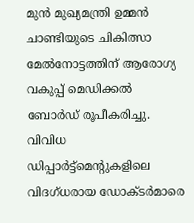മുന്‍ മുഖ്യമന്ത്രി ഉമ്മന്‍ ചാണ്ടിയുടെ ചികിത്സാ മേല്‍നോട്ടത്തിന് ആരോഗ്യ വകുപ്പ് മെഡിക്കല്‍ ബോര്‍ഡ് രൂപീകരിച്ചു. വിവിധ ഡിപ്പാര്‍ട്ട്‌മെന്റുകളിലെ വിദഗ്ധരായ ഡോക്ടര്‍മാരെ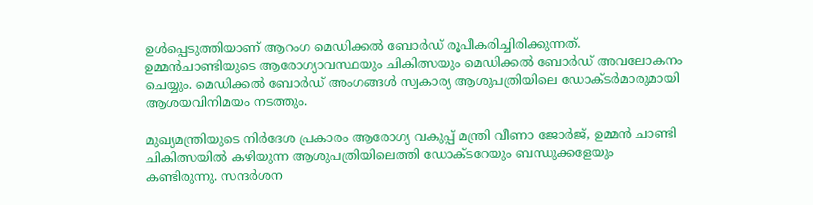ഉള്‍പ്പെടുത്തിയാണ് ആറംഗ മെഡിക്കല്‍ ബോര്‍ഡ് രൂപീകരിച്ചിരിക്കുന്നത്. ഉമ്മന്‍ചാണ്ടിയുടെ ആരോഗ്യാവസ്ഥയും ചികിത്സയും മെഡിക്കല്‍ ബോര്‍ഡ് അവലോകനം ചെയ്യും. മെഡിക്കല്‍ ബോര്‍ഡ് അംഗങ്ങള്‍ സ്വകാര്യ ആശുപത്രിയിലെ ഡോക്ടര്‍മാരുമായി ആശയവിനിമയം നടത്തും.

മുഖ്യമന്ത്രിയുടെ നിര്‍ദേശ പ്രകാരം ആരോഗ്യ വകുപ്പ് മന്ത്രി വീണാ ജോര്‍ജ്, ഉമ്മന്‍ ചാണ്ടി ചികിത്സയില്‍ കഴിയുന്ന ആശുപത്രിയിലെത്തി ഡോക്ടറേയും ബന്ധുക്കളേയും കണ്ടിരുന്നു. സന്ദര്‍ശന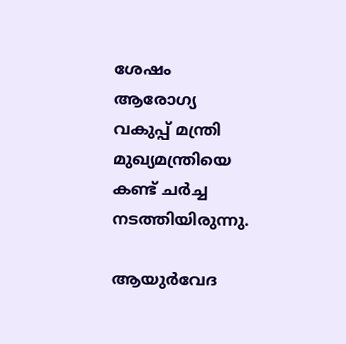ശേഷം ആരോഗ്യ വകുപ്പ് മന്ത്രി മുഖ്യമന്ത്രിയെ കണ്ട് ചര്‍ച്ച നടത്തിയിരുന്നു.

ആയുര്‍വേദ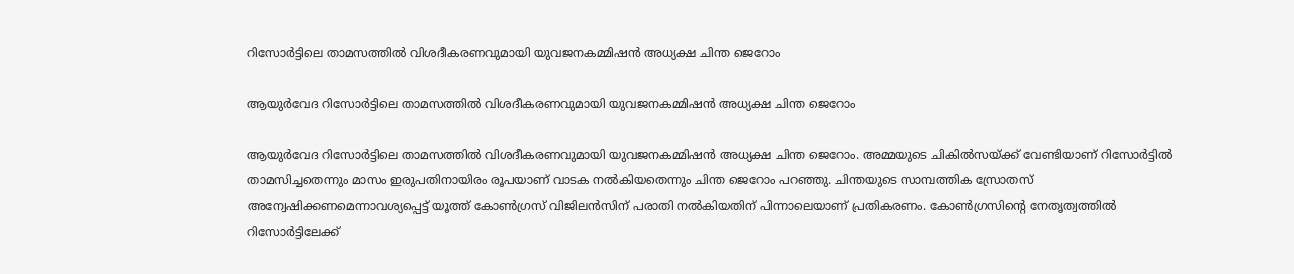റിസോര്‍ട്ടിലെ താമസത്തില്‍ വിശദീകരണവുമായി യുവജനകമ്മിഷൻ അധ്യക്ഷ ചിന്ത ജെറോം

ആയുര്‍വേദ റിസോര്‍ട്ടിലെ താമസത്തില്‍ വിശദീകരണവുമായി യുവജനകമ്മിഷൻ അധ്യക്ഷ ചിന്ത ജെറോം

ആയുര്‍വേദ റിസോര്‍ട്ടിലെ താമസത്തില്‍ വിശദീകരണവുമായി യുവജനകമ്മിഷൻ അധ്യക്ഷ ചിന്ത ജെറോം. അമ്മയുടെ ചികില്‍സയ്ക്ക് വേണ്ടിയാണ് റിസോര്‍ട്ടില്‍ താമസിച്ചതെന്നും മാസം ഇരുപതിനായിരം രൂപയാണ് വാടക നല്‍കിയതെന്നും ചിന്ത ജെറോം പറഞ്ഞു. ചിന്തയുടെ സാമ്പത്തിക സ്രോതസ് അന്വേഷിക്കണമെന്നാവശ്യപ്പെട്ട് യൂത്ത് കോണ്‍ഗ്രസ് വിജിലന്‍സിന് പരാതി നല്‍കിയതിന് പിന്നാലെയാണ് പ്രതികരണം. കോണ്‍ഗ്രസിന്റെ നേതൃത്വത്തില്‍ റിസോര്‍ട്ടിലേക്ക്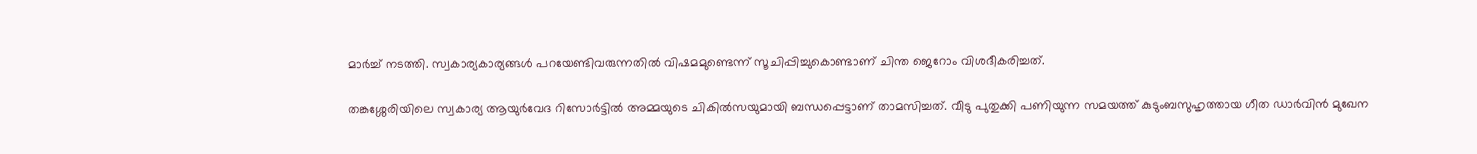മാര്‍ച്ച് നടത്തി. സ്വകാര്യകാര്യങ്ങള്‍ പറയേണ്ടിവരുന്നതില്‍ വിഷമമുണ്ടെന്ന് സൂചിപ്പിച്ചുകൊണ്ടാണ് ചിന്ത ജെറോം വിശദീകരിച്ചത്.

തങ്കശ്ശേരിയിലെ സ്വകാര്യ ആയുര്‍വേദ റിസോർട്ടിൽ അമ്മയുടെ ചികില്‍സയുമായി ബന്ധപ്പെട്ടാണ് താമസിച്ചത്. വീടു പുതുക്കി പണിയുന്ന സമയത്ത് കുടുംബസുഹൃത്തായ ഗീത ഡാര്‍വിന്‍ മുഖേന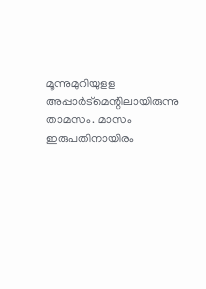മൂന്നുമുറിയുളള അപ്പാര്‍‌ട്മെന്റിലായിരുന്നു താമസം. മാസം ഇരുപതിനായിരം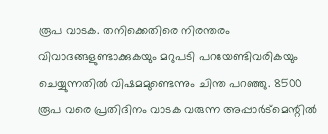രൂപ വാടക. തനിക്കെതിരെ നിരന്തരം വിവാദങ്ങളുണ്ടാക്കുകയും മറുപടി പറയേണ്ടിവരികയും ചെയ്യുന്നതില്‍ വിഷമമുണ്ടെന്നും ചിന്ത പറഞ്ഞു. 8500 രൂപ വരെ പ്രതിദിനം വാടക വരുന്ന അപ്പാർട്മെന്റില്‍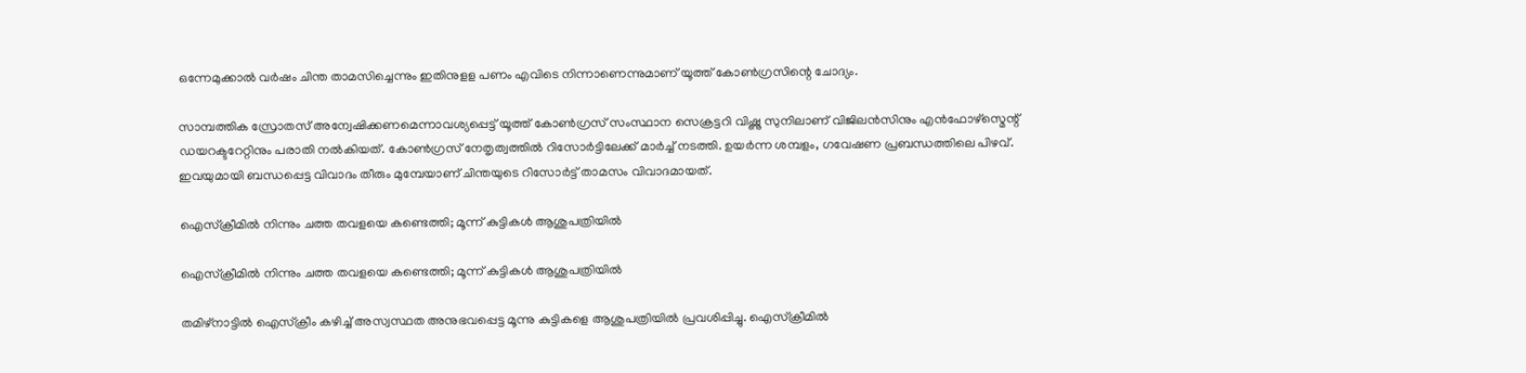ഒന്നേമുക്കാൽ വർഷം ചിന്ത താമസിച്ചെന്നും ഇതിനുളള പണം എവിടെ നിന്നാണെന്നുമാണ് യൂത്ത് കോണ്‍ഗ്രസിന്റെ ചോദ്യം.

സാമ്പത്തിക സ്രോതസ് അന്വേഷിക്കണമെന്നാവശ്യപ്പെട്ട് യൂത്ത് കോണ്‍ഗ്രസ് സംസ്ഥാന സെക്രട്ടറി വിഷ്ണു സുനിലാണ് വിജിലന്‍സിനും എന്‍‌ഫോഴ്സ്മെന്റ് ഡയറക്ടറേറ്റിനും പരാതി നല്‍കിയത്. കോണ്‍ഗ്രസ് നേതൃത്വത്തില്‍‌ റിസോര്‍ട്ടിലേക്ക് മാര്‍ച്ച് നടത്തി. ഉയര്‍ന്ന ശമ്പളം, ഗവേഷണ പ്രബന്ധത്തിലെ പിഴവ്. ഇവയുമായി ബന്ധപ്പെട്ട വിവാദം തീരും മുമ്പേയാണ് ചിന്തയുടെ റിസോര്‍ട്ട് താമസം വിവാദമായത്.

ഐസ്ക്രീമിൽ നിന്നും ചത്ത തവളയെ കണ്ടെത്തി; മൂന്ന് കുട്ടികൾ ആശുപത്രിയിൽ

ഐസ്ക്രീമിൽ നിന്നും ചത്ത തവളയെ കണ്ടെത്തി; മൂന്ന് കുട്ടികൾ ആശുപത്രിയിൽ

തമിഴ്നാട്ടിൽ ഐസ്ക്രീം കഴിച്ച് അസ്വസ്ഥത അനുഭവപ്പെട്ട മൂന്നു കുട്ടികളെ ആശുപത്രിയിൽ പ്രവശിപ്പിച്ചു. ഐസ്ക്രീമിൽ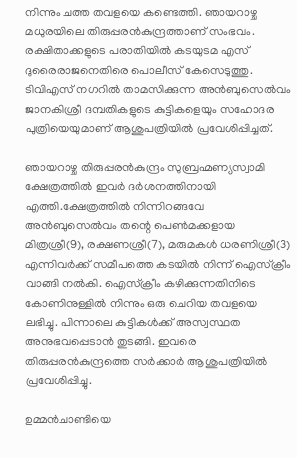നിന്നും ചത്ത തവളയെ കണ്ടെത്തി. ഞായറാഴ്ച മധുരയിലെ തിരുപ്പരൻകുന്ദ്രത്താണ് സംഭവം. രക്ഷിതാക്കളുടെ പരാതിയിൽ കടയുടമ എസ് ദുരൈരാജനെതിരെ പൊലീസ് കേസെടുത്തു. ടിവിഎസ് നഗറിൽ താമസിക്കുന്ന അൻബുസെൽവം ജാനകിശ്രീ ദമ്പതികളുടെ കുട്ടികളെയും സഹോദര പുത്രിയെയുമാണ് ആശുപത്രിയിൽ പ്രവേശിപ്പിച്ചത്.

ഞായറാഴ്ച തിരുപ്പരൻകുന്ദ്രം സുബ്രഹ്മണ്യസ്വാമി ക്ഷേത്രത്തിൽ ഇവർ ദർശനത്തിനായി എത്തി.ക്ഷേത്രത്തിൽ നിന്നിറങ്ങവേ അൻബുസെൽവം തന്റെ പെൺമക്കളായ മിത്രശ്രീ(9), രക്ഷണശ്രീ(7), മരുമകൾ ധരണിശ്രീ(3) എന്നിവർക്ക് സമീപത്തെ കടയിൽ നിന്ന് ഐസ്ക്രീം വാങ്ങി നൽകി. ഐസ്ക്രീം കഴിക്കുന്നതിനിടെ കോണിനുള്ളിൽ നിന്നും ഒരു ചെറിയ തവളയെ ലഭിച്ചു. പിന്നാലെ കുട്ടികൾക്ക് അസ്വസ്ഥത അനുഭവപ്പെടാൻ തുടങ്ങി. ഇവരെ തിരുപ്പരൻകുന്ദ്രത്തെ സർക്കാർ ആശുപത്രിയിൽ പ്രവേശിപ്പിച്ചു.

ഉമ്മന്‍ചാണ്ടിയെ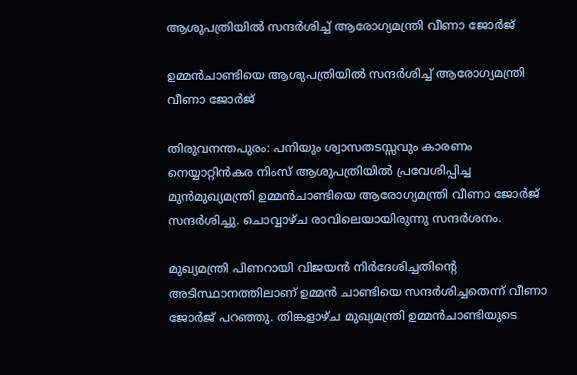ആശുപത്രിയില്‍ സന്ദര്‍ശിച്ച് ആരോഗ്യമന്ത്രി വീണാ ജോര്‍ജ്

ഉമ്മന്‍ചാണ്ടിയെ ആശുപത്രിയില്‍ സന്ദര്‍ശിച്ച് ആരോഗ്യമന്ത്രി വീണാ ജോര്‍ജ്

തിരുവനന്തപുരം: പനിയും ശ്വാസതടസ്സവും കാരണം നെയ്യാറ്റിന്‍കര നിംസ് ആശുപത്രിയില്‍ പ്രവേശിപ്പിച്ച മുന്‍മുഖ്യമന്ത്രി ഉമ്മന്‍ചാണ്ടിയെ ആരോഗ്യമന്ത്രി വീണാ ജോര്‍ജ് സന്ദര്‍ശിച്ചു. ചൊവ്വാഴ്ച രാവിലെയായിരുന്നു സന്ദര്‍ശനം.

മുഖ്യമന്ത്രി പിണറായി വിജയന്‍ നിര്‍ദേശിച്ചതിന്റെ അടിസ്ഥാനത്തിലാണ് ഉമ്മന്‍ ചാണ്ടിയെ സന്ദര്‍ശിച്ചതെന്ന് വീണാ ജോര്‍ജ് പറഞ്ഞു. തിങ്കളാഴ്ച മുഖ്യമന്ത്രി ഉമ്മന്‍ചാണ്ടിയുടെ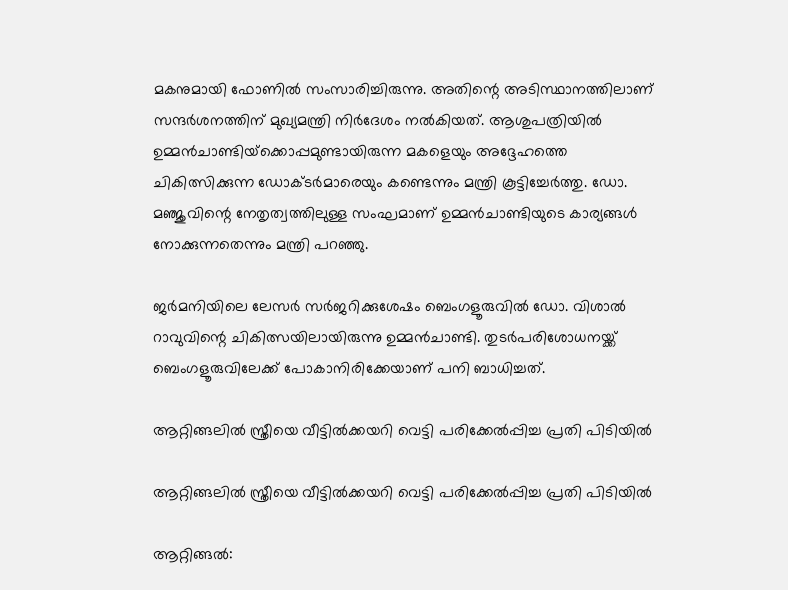മകനുമായി ഫോണില്‍ സംസാരിച്ചിരുന്നു. അതിന്റെ അടിസ്ഥാനത്തിലാണ് സന്ദര്‍ശനത്തിന് മുഖ്യമന്ത്രി നിര്‍ദേശം നല്‍കിയത്. ആശുപത്രിയില്‍ ഉമ്മന്‍ചാണ്ടിയ്‌ക്കൊപ്പമുണ്ടായിരുന്ന മകളെയും അദ്ദേഹത്തെ ചികിത്സിക്കുന്ന ഡോക്ടര്‍മാരെയും കണ്ടെന്നും മന്ത്രി കൂട്ടിച്ചേര്‍ത്തു. ഡോ. മഞ്ജുവിന്റെ നേതൃത്വത്തിലുള്ള സംഘമാണ് ഉമ്മന്‍ചാണ്ടിയുടെ കാര്യങ്ങള്‍ നോക്കുന്നതെന്നും മന്ത്രി പറഞ്ഞു.

ജര്‍മനിയിലെ ലേസര്‍ സര്‍ജറിക്കുശേഷം ബെംഗളൂരുവില്‍ ഡോ. വിശാല്‍ റാവുവിന്റെ ചികിത്സയിലായിരുന്നു ഉമ്മന്‍ചാണ്ടി. തുടര്‍പരിശോധനയ്ക്ക് ബെംഗളൂരുവിലേക്ക് പോകാനിരിക്കേയാണ് പനി ബാധിച്ചത്.

ആറ്റിങ്ങലിൽ സ്ത്രീയെ വീട്ടിൽക്കയറി വെട്ടി പരിക്കേൽപ്പിച്ച പ്രതി പിടിയിൽ

ആറ്റിങ്ങലിൽ സ്ത്രീയെ വീട്ടിൽക്കയറി വെട്ടി പരിക്കേൽപ്പിച്ച പ്രതി പിടിയിൽ

ആറ്റിങ്ങൽ: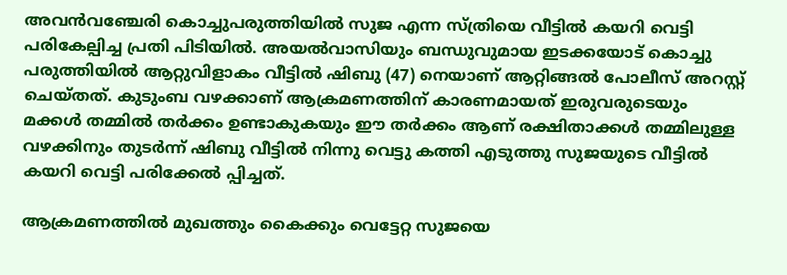അവൻവഞ്ചേരി കൊച്ചുപരുത്തിയിൽ സുജ എന്ന സ്ത്രിയെ വീട്ടിൽ കയറി വെട്ടി പരികേല്പിച്ച പ്രതി പിടിയിൽ. അയൽവാസിയും ബന്ധുവുമായ ഇടക്കയോട് കൊച്ചു പരുത്തിയിൽ ആറ്റുവിളാകം വീട്ടിൽ ഷിബു (47) നെയാണ് ആറ്റിങ്ങൽ പോലീസ് അറസ്റ്റ് ചെയ്തത്. കുടുംബ വഴക്കാണ് ആക്രമണത്തിന് കാരണമായത് ഇരുവരുടെയും മക്കൾ തമ്മിൽ തർക്കം ഉണ്ടാകുകയും ഈ തർക്കം ആണ് രക്ഷിതാക്കൾ തമ്മിലുള്ള വഴക്കിനും തുടർന്ന് ഷിബു വീട്ടിൽ നിന്നു വെട്ടു കത്തി എടുത്തു സുജയുടെ വീട്ടിൽ കയറി വെട്ടി പരിക്കേൽ പ്പിച്ചത്.

ആക്രമണത്തിൽ മുഖത്തും കൈക്കും വെട്ടേറ്റ സുജയെ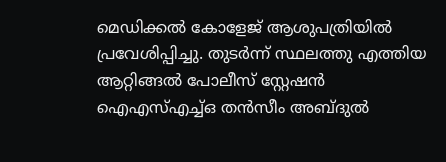മെഡിക്കൽ കോളേജ് ആശുപത്രിയിൽ പ്രവേശിപ്പിച്ചു. തുടർന്ന് സ്ഥലത്തു എത്തിയ ആറ്റിങ്ങൽ പോലീസ് സ്റ്റേഷൻ ഐഎസ്എച്ച്ഒ തൻസീം അബ്ദുൽ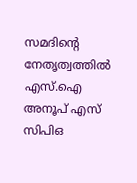സമദിന്റെ നേതൃത്വത്തിൽ എസ്.ഐ അനൂപ് എസ് സിപിഒ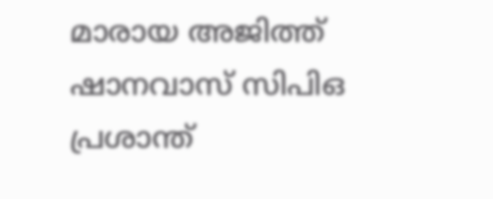മാരായ അജിത്ത് ഷാനവാസ്‌ സിപിഒ പ്രശാന്ത്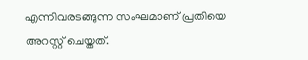എന്നിവരടങ്ങുന്ന സംഘമാണ് പ്രതിയെ അറസ്റ്റ് ചെയ്തത്.